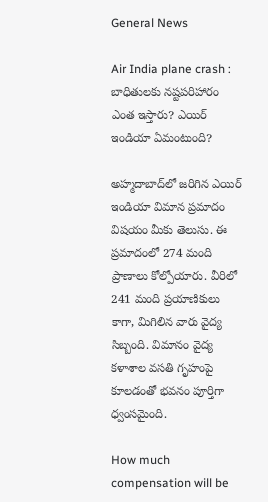General News

Air India plane crash : బాధితులకు నష్టపరిహారం ఎంత ఇస్తారు? ఎయిర్ ఇండియా ఏమంటుంది?

అహ్మదాబాద్‌లో జరిగిన ఎయిర్ ఇండియా విమాన ప్రమాదం విషయం మీకు తెలుసు. ఈ ప్రమాదంలో 274 మంది ప్రాణాలు కోల్పోయారు. వీరిలో 241 మంది ప్రయాణికులు కాగా, మిగిలిన వారు వైద్య సిబ్బంది. విమానం వైద్య కళాశాల వసతి గృహంపై కూలడంతో భవనం పూర్తిగా ధ్వంసమైంది.

How much compensation will be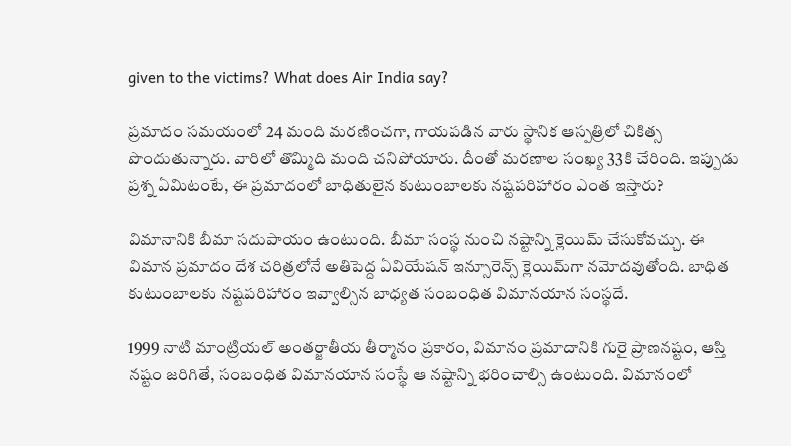given to the victims? What does Air India say?

ప్రమాదం సమయంలో 24 మంది మరణించగా, గాయపడిన వారు స్థానిక ఆస్పత్రిలో చికిత్స పొందుతున్నారు. వారిలో తొమ్మిది మంది చనిపోయారు. దీంతో మరణాల సంఖ్య 33కి చేరింది. ఇప్పుడు ప్రశ్న ఏమిటంటే, ఈ ప్రమాదంలో బాధితులైన కుటుంబాలకు నష్టపరిహారం ఎంత ఇస్తారు?

విమానానికి బీమా సదుపాయం ఉంటుంది. బీమా సంస్థ నుంచి నష్టాన్ని క్లెయిమ్ చేసుకోవచ్చు. ఈ విమాన ప్రమాదం దేశ చరిత్రలోనే అతిపెద్ద ఏవియేషన్ ఇన్సూరెన్స్ క్లెయిమ్‌గా నమోదవుతోంది. బాధిత కుటుంబాలకు నష్టపరిహారం ఇవ్వాల్సిన బాధ్యత సంబంధిత విమానయాన సంస్థదే.

1999 నాటి మాంట్రియల్ అంతర్జాతీయ తీర్మానం ప్రకారం, విమానం ప్రమాదానికి గురై ప్రాణనష్టం, ఆస్తి నష్టం జరిగితే, సంబంధిత విమానయాన సంస్థే ఆ నష్టాన్ని భరించాల్సి ఉంటుంది. విమానంలో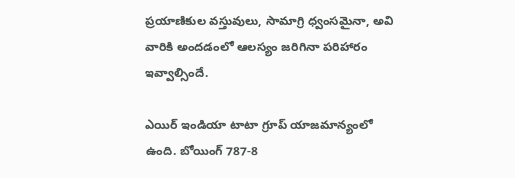ప్రయాణికుల వస్తువులు, సామాగ్రి ధ్వంసమైనా, అవి వారికి అందడంలో ఆలస్యం జరిగినా పరిహారం ఇవ్వాల్సిందే.

ఎయిర్ ఇండియా టాటా గ్రూప్ యాజమాన్యంలో ఉంది. బోయింగ్ 787-8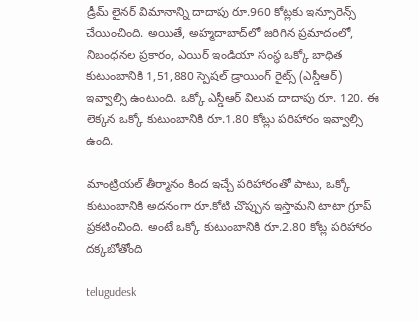డ్రీమ్ లైనర్ విమానాన్ని దాదాపు రూ.960 కోట్లకు ఇన్సూరెన్స్ చేయించింది. అయితే, అహ్మదాబాద్‌లో జరిగిన ప్రమాదంలో, నిబంధనల ప్రకారం, ఎయిర్ ఇండియా సంస్థ ఒక్కో బాధిత కుటుంబానికి 1,51,880 స్పెషల్ డ్రాయింగ్ రైట్స్ (ఎస్డీఆర్) ఇవ్వాల్సి ఉంటుంది. ఒక్కో ఎస్డీఆర్ విలువ దాదాపు రూ. 120. ఈ లెక్కన ఒక్కో కుటుంబానికి రూ.1.80 కోట్లు పరిహారం ఇవ్వాల్సి ఉంది.

మాంట్రియల్ తీర్మానం కింద ఇచ్చే పరిహారంతో పాటు, ఒక్కో కుటుంబానికి అదనంగా రూ.కోటి చొప్పున ఇస్తామని టాటా గ్రూప్ ప్రకటించింది. అంటే ఒక్కో కుటుంబానికి రూ.2.80 కోట్ల పరిహారం దక్కబోతోంది

telugudesk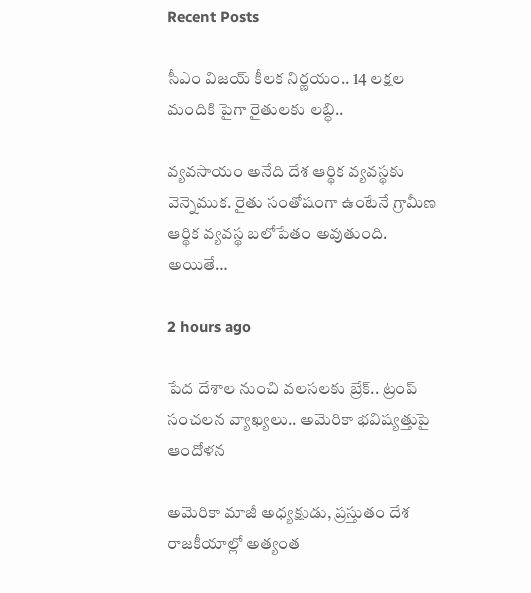Recent Posts

సీఎం విజయ్ కీలక నిర్ణయం.. 14 లక్షల మందికి పైగా రైతులకు లబ్ధి..

వ్యవసాయం అనేది దేశ ఆర్థిక వ్యవస్థకు వెన్నెముక. రైతు సంతోషంగా ఉంటేనే గ్రామీణ ఆర్థిక వ్యవస్థ బలోపేతం అవుతుంది. అయితే…

2 hours ago

పేద దేశాల నుంచి వలసలకు బ్రేక్.. ట్రంప్ సంచలన వ్యాఖ్యలు.. అమెరికా భవిష్యత్తుపై ఆందోళన

అమెరికా మాజీ అధ్యక్షుడు, ప్రస్తుతం దేశ రాజకీయాల్లో అత్యంత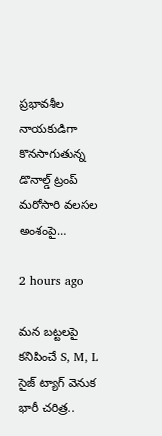ప్రభావశీల నాయకుడిగా కొనసాగుతున్న డొనాల్డ్ ట్రంప్ మరోసారి వలసల అంశంపై…

2 hours ago

మన బట్టలపై కనిపించే S, M, L సైజ్ ట్యాగ్ వెనుక భారీ చరిత్ర..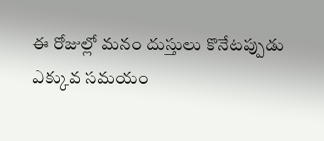ఈ రోజుల్లో మనం దుస్తులు కొనేటప్పుడు ఎక్కువ సమయం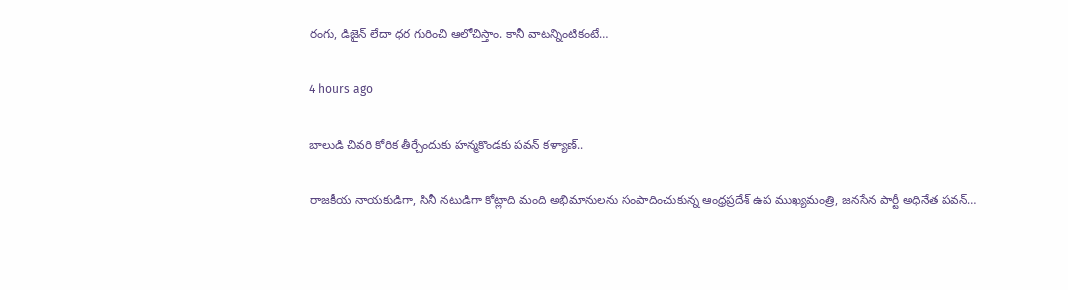రంగు, డిజైన్ లేదా ధర గురించి ఆలోచిస్తాం. కానీ వాటన్నింటికంటే…

4 hours ago

బాలుడి చివరి కోరిక తీర్చేందుకు హన్మకొండకు పవన్ కళ్యాణ్..

రాజకీయ నాయకుడిగా, సినీ నటుడిగా కోట్లాది మంది అభిమానులను సంపాదించుకున్న ఆంధ్రప్రదేశ్ ఉప ముఖ్యమంత్రి, జనసేన పార్టీ అధినేత పవన్…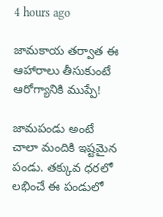4 hours ago

జామకాయ తర్వాత ఈ ఆహారాలు తీసుకుంటే ఆరోగ్యానికి ముప్పే!

జామపండు అంటే చాలా మందికి ఇష్టమైన పండు. తక్కువ ధరలో లభించే ఈ పండులో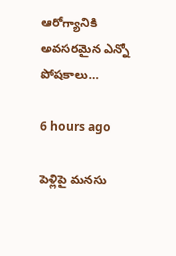ఆరోగ్యానికి అవసరమైన ఎన్నో పోషకాలు…

6 hours ago

పెళ్లిపై మనసు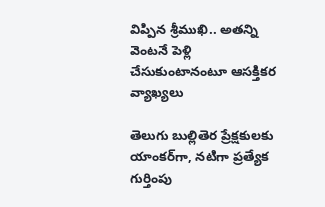విప్పిన శ్రీముఖి.. అతన్ని వెంటనే పెళ్లి చేసుకుంటానంటూ ఆసక్తికర వ్యాఖ్యలు

తెలుగు బుల్లితెర ప్రేక్షకులకు యాంకర్‌గా, నటిగా ప్రత్యేక గుర్తింపు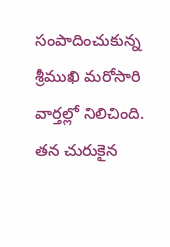సంపాదించుకున్న శ్రీముఖి మరోసారి వార్తల్లో నిలిచింది. తన చురుకైన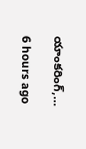యాంకరింగ్,…

6 hours ago